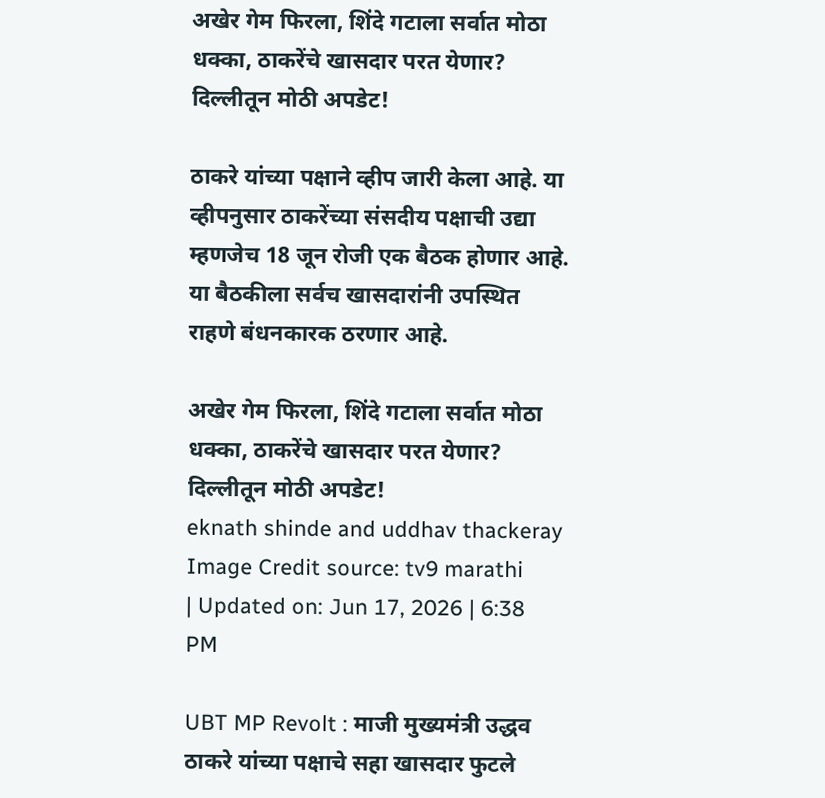अखेर गेम फिरला, शिंदे गटाला सर्वात मोठा धक्का, ठाकरेंचे खासदार परत येणार? दिल्लीतून मोठी अपडेट!

ठाकरे यांच्या पक्षाने व्हीप जारी केला आहे. या व्हीपनुसार ठाकरेंच्या संसदीय पक्षाची उद्या म्हणजेच 18 जून रोजी एक बैठक होणार आहे. या बैठकीला सर्वच खासदारांनी उपस्थित राहणे बंधनकारक ठरणार आहे.

अखेर गेम फिरला, शिंदे गटाला सर्वात मोठा धक्का, ठाकरेंचे खासदार परत येणार? दिल्लीतून मोठी अपडेट!
eknath shinde and uddhav thackeray
Image Credit source: tv9 marathi
| Updated on: Jun 17, 2026 | 6:38 PM

UBT MP Revolt : माजी मुख्यमंत्री उद्धव ठाकरे यांच्या पक्षाचे सहा खासदार फुटले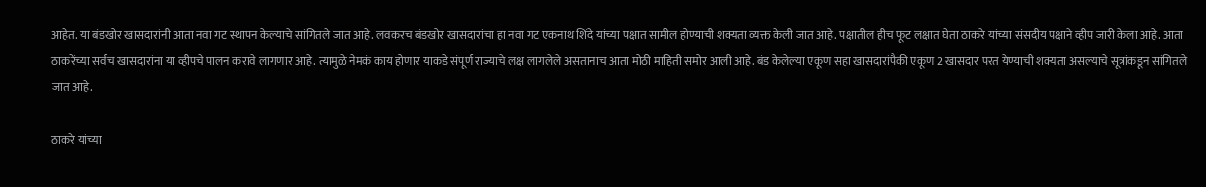आहेत. या बंडखोर खासदारांनी आता नवा गट स्थापन केल्याचे सांगितले जात आहे. लवकरच बंडखोर खासदारांचा हा नवा गट एकनाथ शिंदे यांच्या पक्षात सामील होण्याची शक्यता व्यक्त केली जात आहे. पक्षातील हीच फूट लक्षात घेता ठाकरे यांच्या संसदीय पक्षाने व्हीप जारी केला आहे. आता ठाकरेंच्या सर्वच खासदारांना या व्हीपचे पालन करावे लागणार आहे. त्यामुळे नेमकं काय होणार याकडे संपूर्ण राज्याचे लक्ष लागलेले असतानाच आता मोठी माहिती समोर आली आहे. बंड केलेल्या एकूण सहा खासदारांपैकी एकूण 2 खासदार परत येण्याची शक्यता असल्याचे सूत्रांकडून सांगितले जात आहे.

ठाकरे यांच्या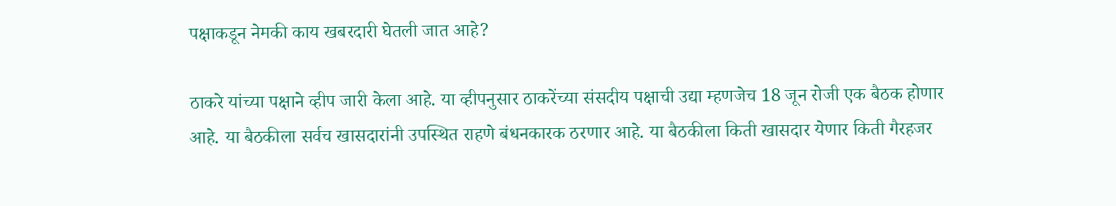पक्षाकडून नेमकी काय खबरदारी घेतली जात आहे?

ठाकरे यांच्या पक्षाने व्हीप जारी केला आहे. या व्हीपनुसार ठाकरेंच्या संसदीय पक्षाची उद्या म्हणजेच 18 जून रोजी एक बैठक होणार आहे. या बैठकीला सर्वच खासदारांनी उपस्थित राहणे बंधनकारक ठरणार आहे. या बैठकीला किती खासदार येणार किती गैरहजर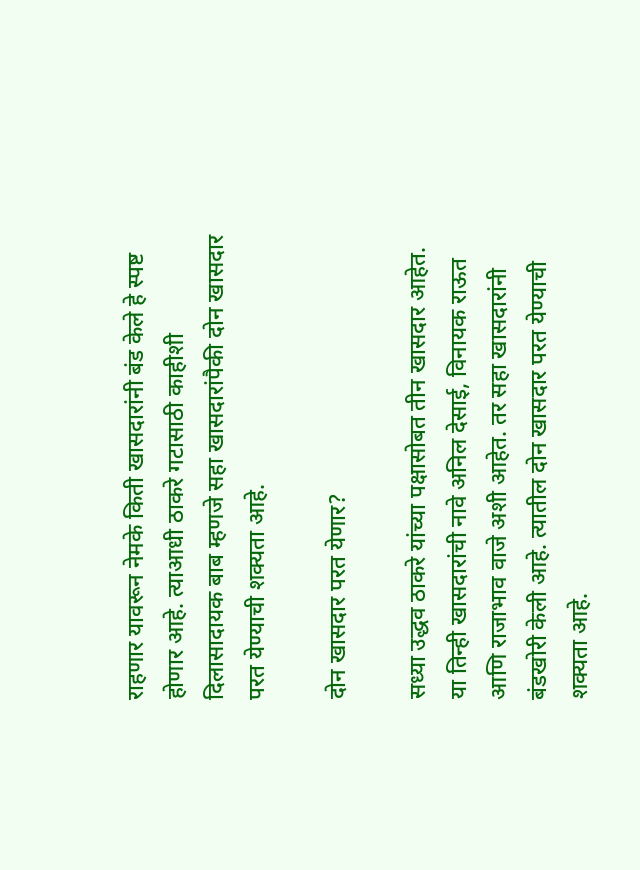राहणार यावरून नेमके किती खासदारांनी बंड केले हे स्पष्ट होणार आहे. त्याआधी ठाकरे गटासाठी काहीशी दिलासादायक बाब म्हणजे सहा खासदारांपैकी दोन खासदार परत येण्याची शक्यता आहे.

दोन खासदार परत येणार?

सध्या उद्धव ठाकरे यांच्या पक्षासोबत तीन खासदार आहेत. या तिन्ही खासदारांची नावे अनिल देसाई, विनायक राऊत आणि राजाभाव वाजे अशी आहेत. तर सहा खासदारांनी बंडखोरी केली आहे. त्यातील दोन खासदार परत येण्याची शक्यता आहे.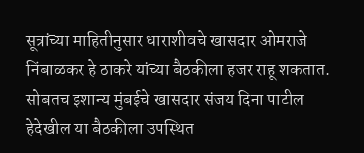सूत्रांच्या माहितीनुसार धाराशीवचे खासदार ओमराजे निंबाळकर हे ठाकरे यांच्या बैठकीला हजर राहू शकतात. सोबतच इशान्य मुंबईचे खासदार संजय दिना पाटील हेदेखील या बैठकीला उपस्थित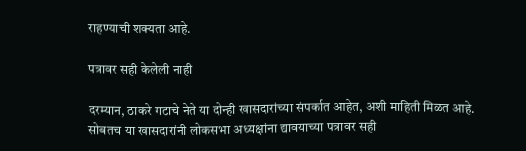राहण्याची शक्यता आहे.

पत्रावर सही केलेली नाही

दरम्यान, ठाकरे गटाचे नेते या दोन्ही खासदारांच्या संपर्कात आहेत, अशी माहिती मिळत आहे. सोबतच या खासदारांनी लोकसभा अध्यक्षांना द्यावयाच्या पत्रावर सही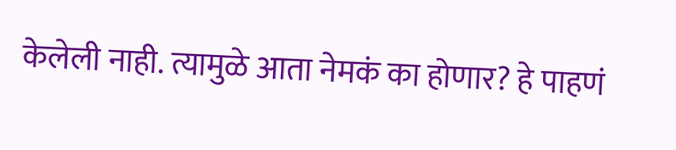केलेली नाही. त्यामुळे आता नेमकं का होणार? हे पाहणं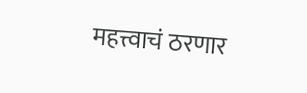महत्त्वाचं ठरणार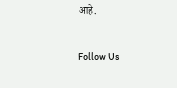आहे.

Follow Us